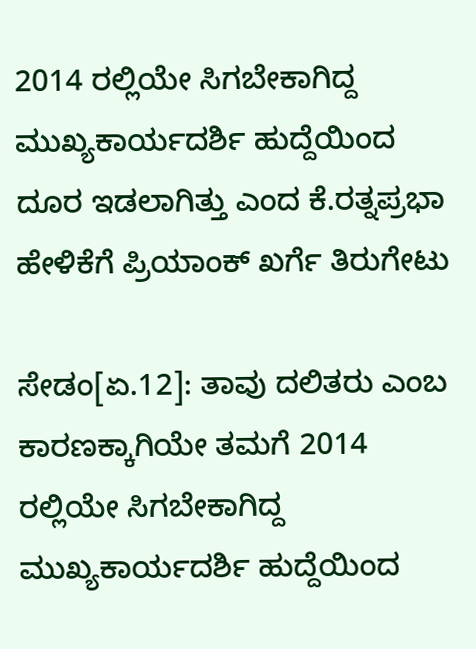2014 ರಲ್ಲಿಯೇ ಸಿಗಬೇಕಾಗಿದ್ದ ಮುಖ್ಯಕಾರ್ಯದರ್ಶಿ ಹುದ್ದೆಯಿಂದ ದೂರ ಇಡಲಾಗಿತ್ತು ಎಂದ ಕೆ.ರತ್ನಪ್ರಭಾ ಹೇಳಿಕೆಗೆ ಪ್ರಿಯಾಂಕ್‌ ಖರ್ಗೆ ತಿರುಗೇಟು

ಸೇಡಂ[ಏ.12]: ತಾವು ದಲಿತರು ಎಂಬ ಕಾರಣಕ್ಕಾಗಿಯೇ ತಮಗೆ 2014 ರಲ್ಲಿಯೇ ಸಿಗಬೇಕಾಗಿದ್ದ ಮುಖ್ಯಕಾರ್ಯದರ್ಶಿ ಹುದ್ದೆಯಿಂದ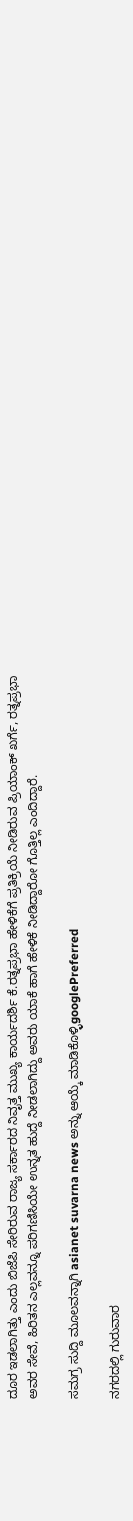ದೂರ ಇಡಲಾಗಿತ್ತು ಎಂದು ಬಿಜೆಪಿ ಸೇರಿರುವ ರಾಜ್ಯ ಸರ್ಕಾರದ ನಿವೃತ್ತ ಮುಖ್ಯ ಕಾರ್ಯದರ್ಶಿ ಕೆ.ರತ್ನಪ್ರಭಾ ಹೇಳಿಕೆಗೆ ಪ್ರತಿಕ್ರಿಯೆ ನೀಡಿರುವ ಪ್ರಿಯಾಂಕ್‌ ಖರ್ಗೆ, ರತ್ನಪ್ರಭಾ ಅವರ ಸೇವೆ, ಹಿರಿತನ ಎಲ್ಲವನ್ನೂ ಪರಿಗಣಿಸಿಯೇ ಉನ್ನತ ಹುದ್ದೆ ನೀಡಲಾಗಿದ್ದು ಅವರು ಯಾಕೆ ಹಾಗೆ ಹೇಳಿಕೆ ನೀಡಿದ್ದಾರೋ ಗೊತ್ತಿಲ್ಲ ಎಂದಿದ್ದಾರೆ.

ಸಮಗ್ರ ಸುದ್ದಿ ಮೂಲವನ್ನಾಗಿ asianet suvarna news ಅನ್ನು ಆಯ್ಕೆ ಮಾಡಿಕೊಳ್ಳಿgooglePreferred

ನಗರದಲ್ಲಿ ಗುರುವಾರ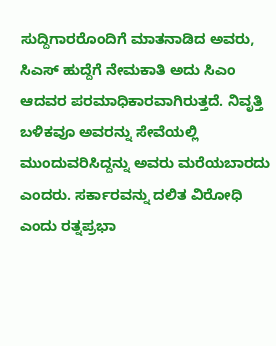ಸುದ್ದಿಗಾರರೊಂದಿಗೆ ಮಾತನಾಡಿದ ಅವರು, ಸಿಎಸ್‌ ಹುದ್ದೆಗೆ ನೇಮಕಾತಿ ಅದು ಸಿಎಂ ಆದವರ ಪರಮಾಧಿಕಾರವಾಗಿರುತ್ತದೆ. ನಿವೃತ್ತಿ ಬಳಿಕವೂ ಅವರನ್ನು ಸೇವೆಯಲ್ಲಿ ಮುಂದುವರಿಸಿದ್ದನ್ನು ಅವರು ಮರೆಯಬಾರದು ಎಂದರು. ಸರ್ಕಾರವನ್ನು ದಲಿತ ವಿರೋಧಿ ಎಂದು ರತ್ನಪ್ರಭಾ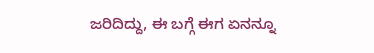ಜರಿದಿದ್ದು, ಈ ಬಗ್ಗೆ ಈಗ ಏನನ್ನೂ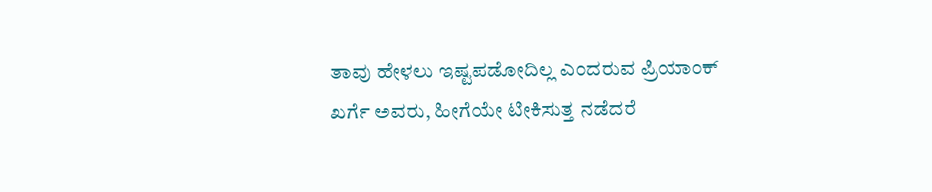ತಾವು ಹೇಳಲು ಇಷ್ಟಪಡೋದಿಲ್ಲ ಎಂದರುವ ಪ್ರಿಯಾಂಕ್‌ ಖರ್ಗೆ ಅವರು, ಹೀಗೆಯೇ ಟೀಕಿಸುತ್ತ ನಡೆದರೆ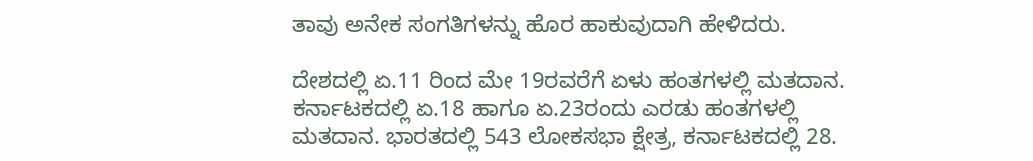ತಾವು ಅನೇಕ ಸಂಗತಿಗಳನ್ನು ಹೊರ ಹಾಕುವುದಾಗಿ ಹೇಳಿದರು.

ದೇಶದಲ್ಲಿ ಏ.11 ರಿಂದ ಮೇ 19ರವರೆಗೆ ಏಳು ಹಂತಗಳಲ್ಲಿ ಮತದಾನ. ಕರ್ನಾಟಕದಲ್ಲಿ ಏ.18 ಹಾಗೂ ಏ.23ರಂದು ಎರಡು ಹಂತಗಳಲ್ಲಿ ಮತದಾನ. ಭಾರತದಲ್ಲಿ 543 ಲೋಕಸಭಾ ಕ್ಷೇತ್ರ, ಕರ್ನಾಟಕದಲ್ಲಿ 28.